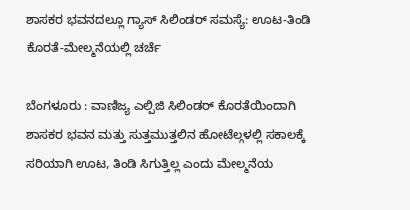ಶಾಸಕರ ಭವನದಲ್ಲೂ ಗ್ಯಾಸ್ ಸಿಲಿಂಡರ್ ಸಮಸ್ಯೆ: ಊಟ-ತಿಂಡಿ ಕೊರತೆ-ಮೇಲ್ಮನೆಯಲ್ಲಿ ಚರ್ಚೆ

ಬೆಂಗಳೂರು : ವಾಣಿಜ್ಯ ಎಲ್ಪಿಜಿ ಸಿಲಿಂಡರ್ ಕೊರತೆಯಿಂದಾಗಿ ಶಾಸಕರ ಭವನ ಮತ್ತು ಸುತ್ತಮುತ್ತಲಿನ ಹೋಟೆಲ್ಗಳಲ್ಲಿ ಸಕಾಲಕ್ಕೆ ಸರಿಯಾಗಿ ಊಟ, ತಿಂಡಿ ಸಿಗುತ್ತಿಲ್ಲ ಎಂದು ಮೇಲ್ಮನೆಯ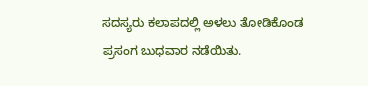ಸದಸ್ಯರು ಕಲಾಪದಲ್ಲಿ ಅಳಲು ತೋಡಿಕೊಂಡ ಪ್ರಸಂಗ ಬುಧವಾರ ನಡೆಯಿತು.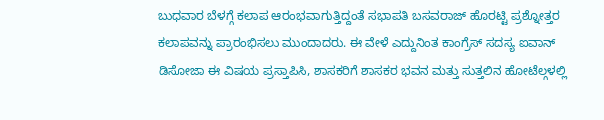ಬುಧವಾರ ಬೆಳಗ್ಗೆ ಕಲಾಪ ಆರಂಭವಾಗುತ್ತಿದ್ದಂತೆ ಸಭಾಪತಿ ಬಸವರಾಜ್ ಹೊರಟ್ಟಿ ಪ್ರಶ್ನೋತ್ತರ ಕಲಾಪವನ್ನು ಪ್ರಾರಂಭಿಸಲು ಮುಂದಾದರು. ಈ ವೇಳೆ ಎದ್ದುನಿಂತ ಕಾಂಗ್ರೆಸ್ ಸದಸ್ಯ ಐವಾನ್ ಡಿಸೋಜಾ ಈ ವಿಷಯ ಪ್ರಸ್ತಾಪಿಸಿ, ಶಾಸಕರಿಗೆ ಶಾಸಕರ ಭವನ ಮತ್ತು ಸುತ್ತಲಿನ ಹೋಟೆಲ್ಗಳಲ್ಲಿ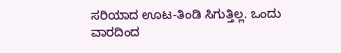ಸರಿಯಾದ ಊಟ-ತಿಂಡಿ ಸಿಗುತ್ತಿಲ್ಲ. ಒಂದು ವಾರದಿಂದ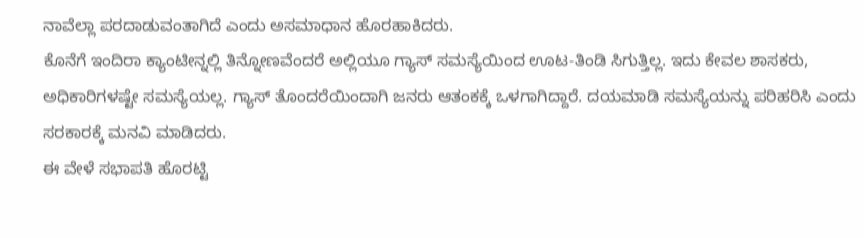ನಾವೆಲ್ಲಾ ಪರದಾಡುವಂತಾಗಿದೆ ಎಂದು ಅಸಮಾಧಾನ ಹೊರಹಾಕಿದರು.
ಕೊನೆಗೆ ಇಂದಿರಾ ಕ್ಯಾಂಟೀನ್ನಲ್ಲಿ ತಿನ್ನೋಣವೆಂದರೆ ಅಲ್ಲಿಯೂ ಗ್ಯಾಸ್ ಸಮಸ್ಯೆಯಿಂದ ಊಟ-ತಿಂಡಿ ಸಿಗುತ್ತಿಲ್ಲ. ಇದು ಕೇವಲ ಶಾಸಕರು, ಅಧಿಕಾರಿಗಳಷ್ಟೇ ಸಮಸ್ಯೆಯಲ್ಲ. ಗ್ಯಾಸ್ ತೊಂದರೆಯಿಂದಾಗಿ ಜನರು ಆತಂಕಕ್ಕೆ ಒಳಗಾಗಿದ್ದಾರೆ. ದಯಮಾಡಿ ಸಮಸ್ಯೆಯನ್ನು ಪರಿಹರಿಸಿ ಎಂದು ಸರಕಾರಕ್ಕೆ ಮನವಿ ಮಾಡಿದರು.
ಈ ವೇಳೆ ಸಭಾಪತಿ ಹೊರಟ್ಟಿ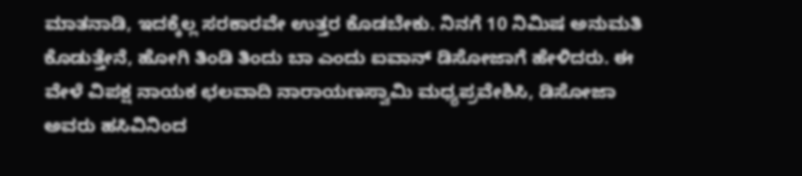ಮಾತನಾಡಿ, ಇದಕ್ಕೆಲ್ಲ ಸರಕಾರವೇ ಉತ್ತರ ಕೊಡಬೇಕು. ನಿನಗೆ 10 ನಿಮಿಷ ಅನುಮತಿ ಕೊಡುತ್ತೇನೆ, ಹೋಗಿ ತಿಂಡಿ ತಿಂದು ಬಾ ಎಂದು ಐವಾನ್ ಡಿಸೋಜಾಗೆ ಹೇಳಿದರು. ಈ ವೇಳೆ ವಿಪಕ್ಷ ನಾಯಕ ಛಲವಾದಿ ನಾರಾಯಣಸ್ವಾಮಿ ಮಧ್ಯಪ್ರವೇಶಿಸಿ, ಡಿಸೋಜಾ ಅವರು ಹಸಿವಿನಿಂದ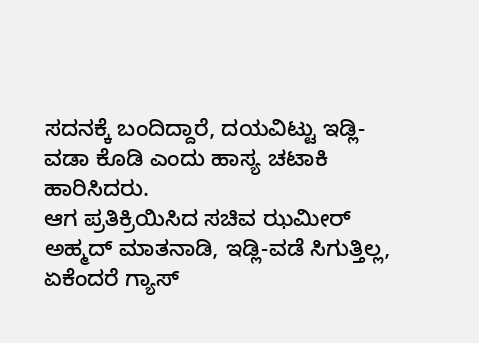ಸದನಕ್ಕೆ ಬಂದಿದ್ದಾರೆ, ದಯವಿಟ್ಟು ಇಡ್ಲಿ-ವಡಾ ಕೊಡಿ ಎಂದು ಹಾಸ್ಯ ಚಟಾಕಿ ಹಾರಿಸಿದರು.
ಆಗ ಪ್ರತಿಕ್ರಿಯಿಸಿದ ಸಚಿವ ಝಮೀರ್ ಅಹ್ಮದ್ ಮಾತನಾಡಿ, ಇಡ್ಲಿ-ವಡೆ ಸಿಗುತ್ತಿಲ್ಲ, ಏಕೆಂದರೆ ಗ್ಯಾಸ್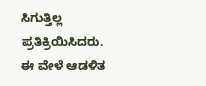ಸಿಗುತ್ತಿಲ್ಲ ಪ್ರತಿಕ್ರಿಯಿಸಿದರು. ಈ ವೇಳೆ ಆಡಳಿತ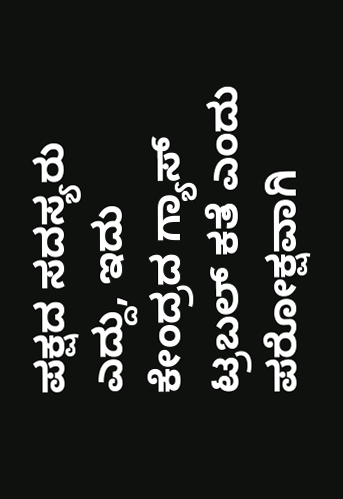ಪಕ್ಷದ ಸದಸ್ಯರು ಎದ್ದು, ಇದು ಕೇಂದ್ರದ ಗ್ಯಾಸ್ ಟ್ರಬಲ್ ಕತೆ ಎಂದು ಪರೋಕ್ಷವಾಗಿ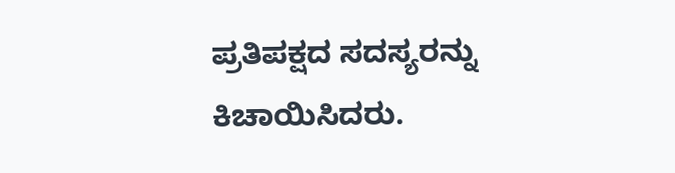ಪ್ರತಿಪಕ್ಷದ ಸದಸ್ಯರನ್ನು ಕಿಚಾಯಿಸಿದರು.